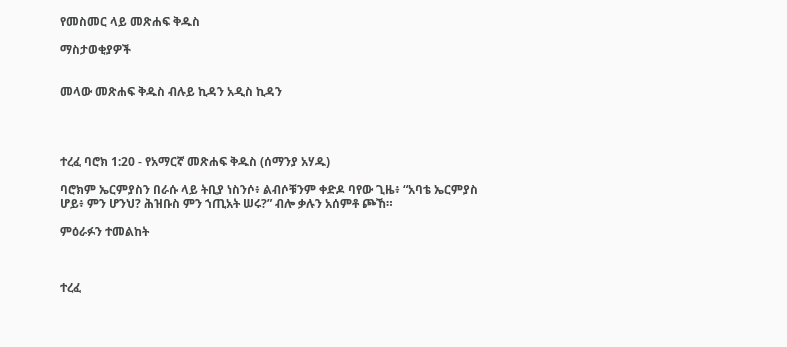የመስመር ላይ መጽሐፍ ቅዱስ

ማስታወቂያዎች


መላው መጽሐፍ ቅዱስ ብሉይ ኪዳን አዲስ ኪዳን




ተረፈ ባሮክ 1:20 - የአማርኛ መጽሐፍ ቅዱስ (ሰማንያ አሃዱ)

ባሮክም ኤርምያስን በራሱ ላይ ትቢያ ነስንሶ፥ ልብሶቹንም ቀድዶ ባየው ጊዜ፥ “አባቴ ኤርምያስ ሆይ፥ ምን ሆንህ? ሕዝቡስ ምን ኀጢአት ሠሩ?” ብሎ ቃሉን አሰምቶ ጮኸ።

ምዕራፉን ተመልከት



ተረፈ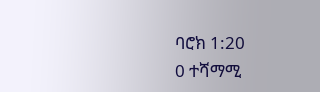ባሮክ 1:20
0 ተሻማሚ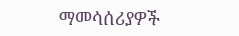ማመሳሰሪያዎች